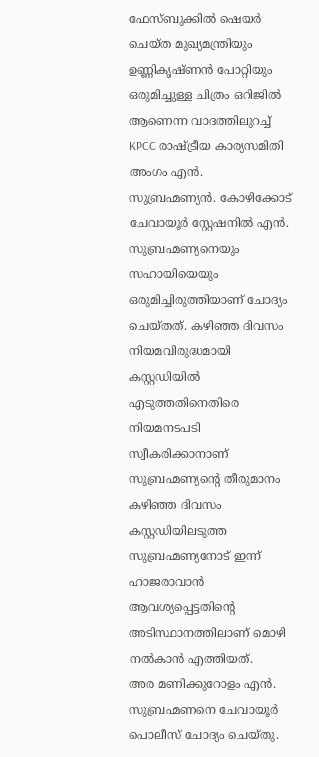ഫേസ്ബുക്കിൽ ഷെയർ ചെയ്ത മുഖ്യമന്ത്രിയും ഉണ്ണികൃഷ്ണൻ പോറ്റിയും ഒരുമിച്ചുള്ള ചിത്രം ഒറിജിൽ ആണെന്ന വാദത്തിലുറച്ച് KPCC രാഷ്ട്രീയ കാര്യസമിതി അംഗം എൻ. സുബ്രഹ്മണ്യൻ. കോഴിക്കോട് ചേവായൂർ സ്റ്റേഷനിൽ എൻ. സുബ്രഹ്മണ്യനെയും സഹായിയെയും ഒരുമിച്ചിരുത്തിയാണ് ചോദ്യം ചെയ്തത്. കഴിഞ്ഞ ദിവസം നിയമവിരുദ്ധമായി കസ്റ്റഡിയിൽ എടുത്തതിനെതിരെ നിയമനടപടി സ്വീകരിക്കാനാണ് സുബ്രഹ്മണ്യൻ്റെ തീരുമാനം
കഴിഞ്ഞ ദിവസം കസ്റ്റഡിയിലടുത്ത സുബ്രഹ്മണ്യനോട് ഇന്ന് ഹാജരാവാൻ ആവശ്യപ്പെട്ടതിൻ്റെ അടിസ്ഥാനത്തിലാണ് മൊഴി നൽകാൻ എത്തിയത്.
അര മണിക്കുറോളം എൻ. സുബ്രഹ്മണനെ ചേവായൂർ പൊലീസ് ചോദ്യം ചെയ്തു.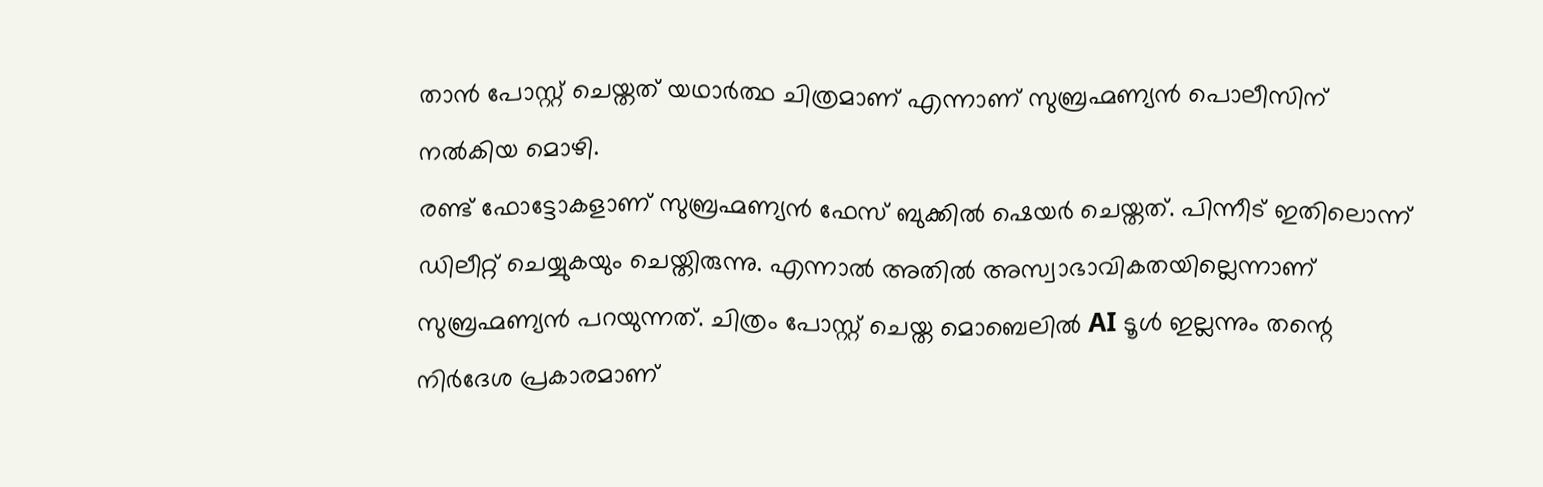താൻ പോസ്റ്റ് ചെയ്തത് യഥാർത്ഥ ചിത്രമാണ് എന്നാണ് സുബ്രഹ്മണ്യൻ പൊലീസിന് നൽകിയ മൊഴി.
രണ്ട് ഫോട്ടോകളാണ് സുബ്രഹ്മണ്യൻ ഫേസ് ബുക്കിൽ ഷെയർ ചെയ്തത്. പിന്നീട് ഇതിലൊന്ന് ഡിലീറ്റ് ചെയ്യുകയും ചെയ്തിരുന്നു. എന്നാൽ അതിൽ അസ്വാഭാവികതയില്ലെന്നാണ് സുബ്രഹ്മണ്യൻ പറയുന്നത്. ചിത്രം പോസ്റ്റ് ചെയ്ത മൊബെലിൽ AI ടൂൾ ഇല്ലന്നും തന്റെ നിർദേശ പ്രകാരമാണ്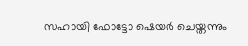സഹായി ഫോട്ടോ ഷെയർ ചെയ്തന്നും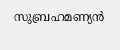സുബ്രഹമണ്യൻ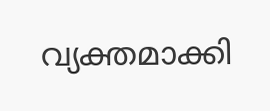വ്യക്തമാക്കി